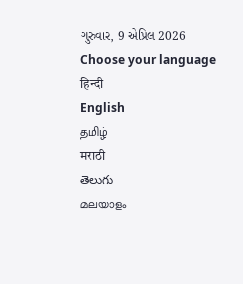ગુરુવાર, 9 એપ્રિલ 2026
Choose your language
हिन्दी
English
தமிழ்
मराठी
తెలుగు
മലയാളം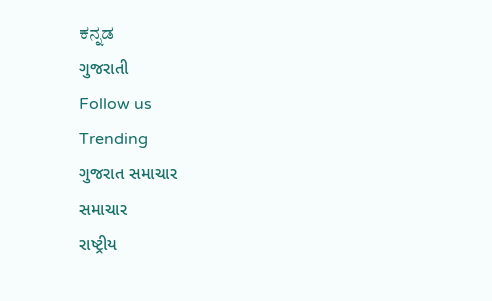ಕನ್ನಡ
ગુજરાતી
Follow us
Trending
ગુજરાત સમાચાર
સમાચાર
રાષ્ટ્રીય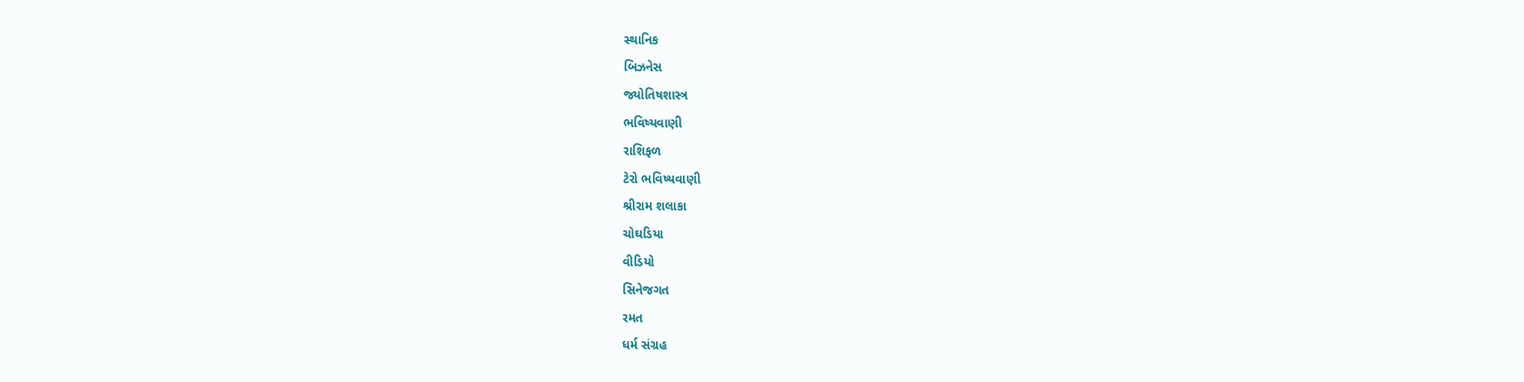સ્થાનિક
બિઝનેસ
જ્યોતિષશાસ્ત્ર
ભવિષ્યવાણી
રાશિફળ
ટેરો ભવિષ્યવાણી
શ્રીરામ શલાકા
ચોઘડિયા
વીડિયો
સિનેજગત
રમત
ધર્મ સંગ્રહ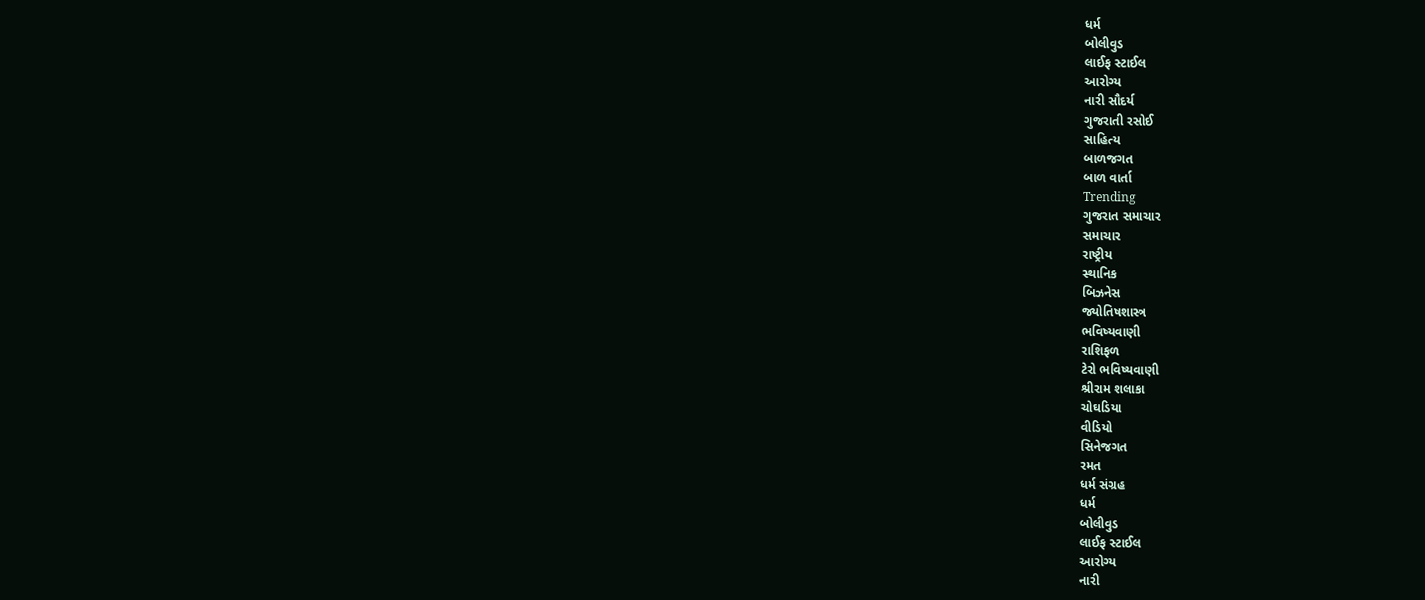ધર્મ
બોલીવુડ
લાઈફ સ્ટાઈલ
આરોગ્ય
નારી સૌદર્ય
ગુજરાતી રસોઈ
સાહિત્ય
બાળજગત
બાળ વાર્તા
Trending
ગુજરાત સમાચાર
સમાચાર
રાષ્ટ્રીય
સ્થાનિક
બિઝનેસ
જ્યોતિષશાસ્ત્ર
ભવિષ્યવાણી
રાશિફળ
ટેરો ભવિષ્યવાણી
શ્રીરામ શલાકા
ચોઘડિયા
વીડિયો
સિનેજગત
રમત
ધર્મ સંગ્રહ
ધર્મ
બોલીવુડ
લાઈફ સ્ટાઈલ
આરોગ્ય
નારી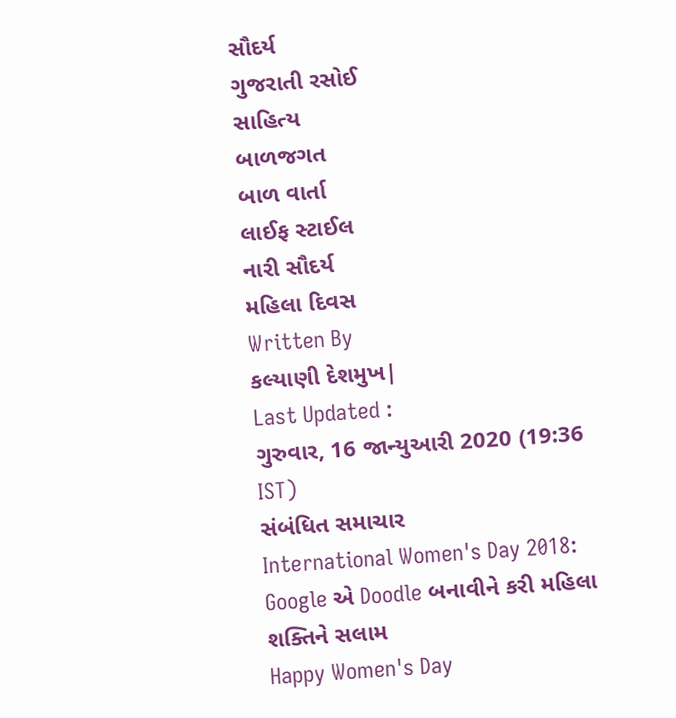સૌદર્ય
ગુજરાતી રસોઈ
સાહિત્ય
બાળજગત
બાળ વાર્તા
લાઈફ સ્ટાઈલ
નારી સૌદર્ય
મહિલા દિવસ
Written By
કલ્યાણી દેશમુખ|
Last Updated :
ગુરુવાર, 16 જાન્યુઆરી 2020 (19:36 IST)
સંબંધિત સમાચાર
International Women's Day 2018: Google એ Doodle બનાવીને કરી મહિલા શક્તિને સલામ
Happy Women's Day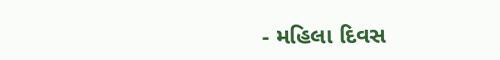- મહિલા દિવસ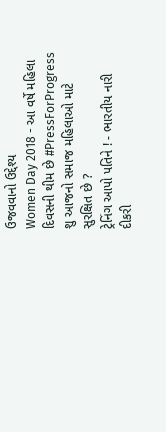ઉજવવાનો ઉદ્દેશ્ય
Women Day 2018 - આ વર્ષે મહિલા દિવસની થીમ છે #PressForProgress
શુ આજનો સમાજ મહિલાઓ માટે સુરક્ષિત છે ?
ટ્રેનિંગ આપો પતિને ! - ભારતીય નારી
દીકરી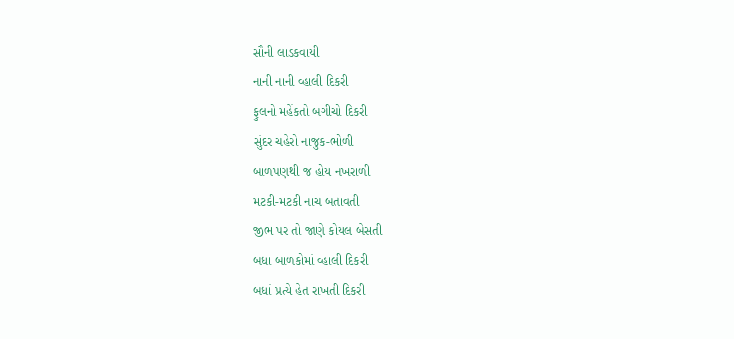સૌની લાડકવાયી
નાની નાની વ્હાલી દિકરી
ફુલનો મહેંકતો બગીચો દિકરી
સુંદર ચહેરો નાજુક-ભોળી
બાળપણથી જ હોય નખરાળી
મટકી-મટકી નાચ બતાવતી
જીભ પર તો જાણે કોયલ બેસતી
બધા બાળકોમાં વ્હાલી દિકરી
બધાં પ્રત્યે હેત રાખતી દિકરી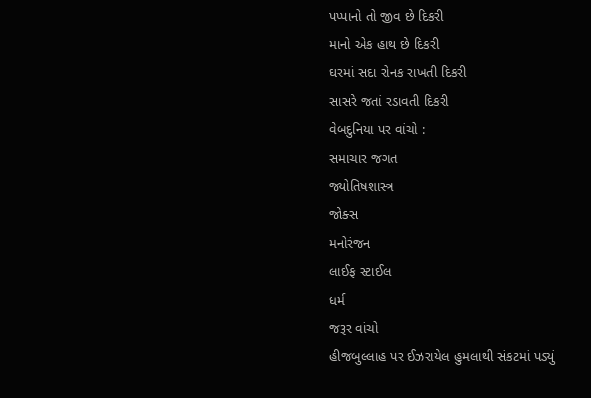પપ્પાનો તો જીવ છે દિકરી
માનો એક હાથ છે દિકરી
ઘરમાં સદા રોનક રાખતી દિકરી
સાસરે જતાં રડાવતી દિકરી
વેબદુનિયા પર વાંચો :
સમાચાર જગત
જ્યોતિષશાસ્ત્ર
જોક્સ
મનોરંજન
લાઈફ સ્ટાઈલ
ધર્મ
જરૂર વાંચો
હીજબુલ્લાહ પર ઈઝરાયેલ હુમલાથી સંકટમાં પડ્યું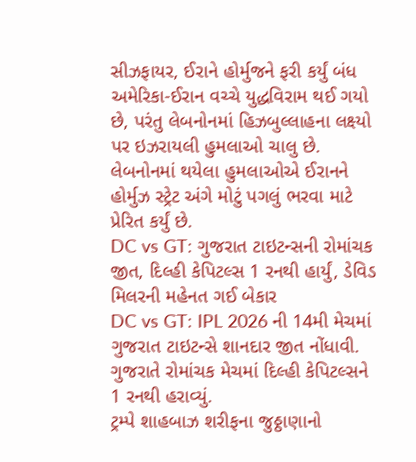સીઝફાયર, ઈરાને હોર્મુજને ફરી કર્યું બંધ
અમેરિકા-ઈરાન વચ્ચે યુદ્ધવિરામ થઈ ગયો છે, પરંતુ લેબનોનમાં હિઝબુલ્લાહના લક્ષ્યો પર ઇઝરાયલી હુમલાઓ ચાલુ છે. લેબનોનમાં થયેલા હુમલાઓએ ઈરાનને હોર્મુઝ સ્ટ્રેટ અંગે મોટું પગલું ભરવા માટે પ્રેરિત કર્યું છે.
DC vs GT: ગુજરાત ટાઇટન્સની રોમાંચક જીત, દિલ્હી કેપિટલ્સ 1 રનથી હાર્યું, ડેવિડ મિલરની મહેનત ગઈ બેકાર
DC vs GT: IPL 2026 ની 14મી મેચમાં ગુજરાત ટાઇટન્સે શાનદાર જીત નોંધાવી. ગુજરાતે રોમાંચક મેચમાં દિલ્હી કેપિટલ્સને 1 રનથી હરાવ્યું.
ટ્રમ્પે શાહબાઝ શરીફના જુઠ્ઠાણાનો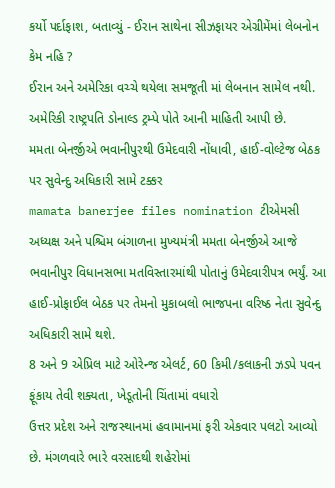કર્યો પર્દાફાશ, બતાવ્યું - ઈરાન સાથેના સીઝફાયર એગ્રીમેંમાં લેબનોન કેમ નહિ ?
ઈરાન અને અમેરિકા વચ્ચે થયેલા સમજૂતી માં લેબનાન સામેલ નથી. અમેરિકી રાષ્ટ્રપતિ ડોનાલ્ડ ટ્રમ્પે પોતે આની માહિતી આપી છે.
મમતા બેનર્જીએ ભવાનીપુરથી ઉમેદવારી નોંધાવી, હાઈ-વોલ્ટેજ બેઠક પર સુવેન્દુ અધિકારી સામે ટક્કર
mamata banerjee files nomination ટીએમસી અધ્યક્ષ અને પશ્ચિમ બંગાળના મુખ્યમંત્રી મમતા બેનર્જીએ આજે ભવાનીપુર વિધાનસભા મતવિસ્તારમાંથી પોતાનું ઉમેદવારીપત્ર ભર્યું. આ હાઈ-પ્રોફાઈલ બેઠક પર તેમનો મુકાબલો ભાજપના વરિષ્ઠ નેતા સુવેન્દુ અધિકારી સામે થશે.
8 અને 9 એપ્રિલ માટે ઓરેન્જ એલર્ટ, 60 કિમી/કલાકની ઝડપે પવન ફૂંકાય તેવી શક્યતા, ખેડૂતોની ચિંતામાં વધારો
ઉત્તર પ્રદેશ અને રાજસ્થાનમાં હવામાનમાં ફરી એકવાર પલટો આવ્યો છે. મંગળવારે ભારે વરસાદથી શહેરોમાં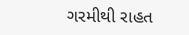ગરમીથી રાહત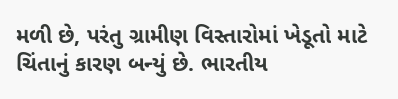મળી છે, પરંતુ ગ્રામીણ વિસ્તારોમાં ખેડૂતો માટે ચિંતાનું કારણ બન્યું છે. ભારતીય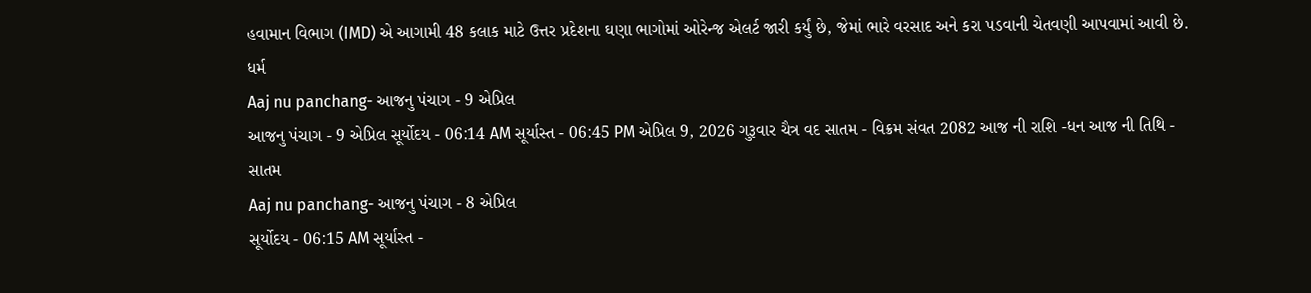હવામાન વિભાગ (IMD) એ આગામી 48 કલાક માટે ઉત્તર પ્રદેશના ઘણા ભાગોમાં ઓરેન્જ એલર્ટ જારી કર્યું છે, જેમાં ભારે વરસાદ અને કરા પડવાની ચેતવણી આપવામાં આવી છે.
ધર્મ
Aaj nu panchang- આજનુ પંચાગ - 9 એપ્રિલ
આજનુ પંચાગ - 9 એપ્રિલ સૂર્યોદય - 06:14 AM સૂર્યાસ્ત - 06:45 PM એપ્રિલ 9, 2026 ગુરૂવાર ચૈત્ર વદ સાતમ - વિક્રમ સંવત 2082 આજ ની રાશિ -ધન આજ ની તિથિ - સાતમ
Aaj nu panchang- આજનુ પંચાગ - 8 એપ્રિલ
સૂર્યોદય - 06:15 AM સૂર્યાસ્ત -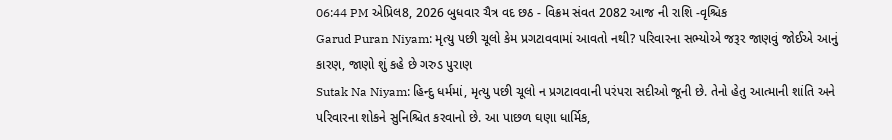06:44 PM એપ્રિલ8, 2026 બુધવાર ચૈત્ર વદ છઠ - વિક્રમ સંવત 2082 આજ ની રાશિ -વૃશ્ચિક
Garud Puran Niyam: મૃત્યુ પછી ચૂલો કેમ પ્રગટાવવામાં આવતો નથી? પરિવારના સભ્યોએ જરૂર જાણવું જોઈએ આનું કારણ, જાણો શું કહે છે ગરુડ પુરાણ
Sutak Na Niyam: હિન્દુ ધર્મમાં, મૃત્યુ પછી ચૂલો ન પ્રગટાવવાની પરંપરા સદીઓ જૂની છે. તેનો હેતુ આત્માની શાંતિ અને પરિવારના શોકને સુનિશ્ચિત કરવાનો છે. આ પાછળ ઘણા ધાર્મિક,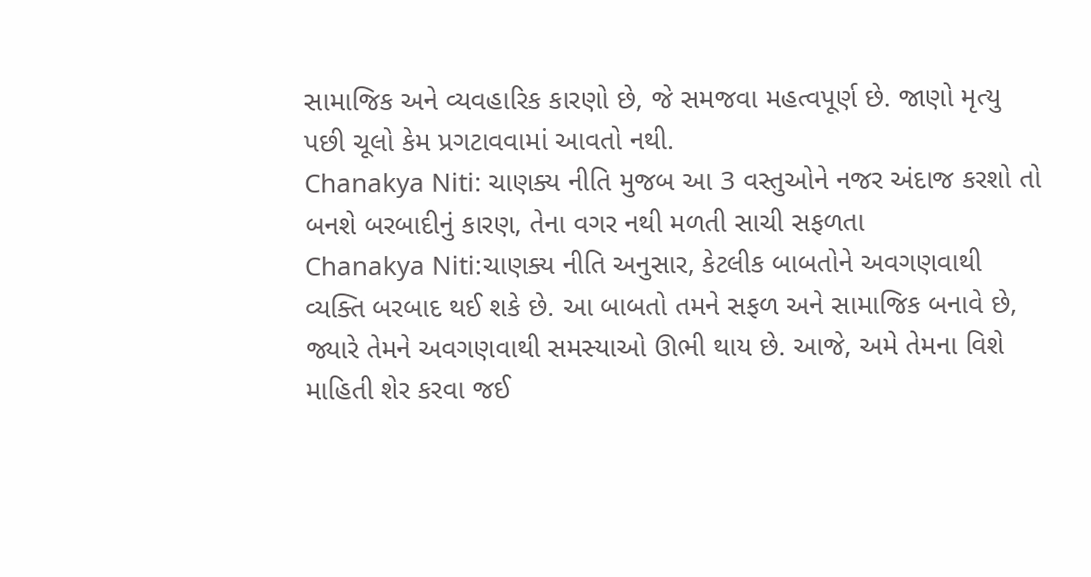સામાજિક અને વ્યવહારિક કારણો છે, જે સમજવા મહત્વપૂર્ણ છે. જાણો મૃત્યુ પછી ચૂલો કેમ પ્રગટાવવામાં આવતો નથી.
Chanakya Niti: ચાણક્ય નીતિ મુજબ આ 3 વસ્તુઓને નજર અંદાજ કરશો તો બનશે બરબાદીનું કારણ, તેના વગર નથી મળતી સાચી સફળતા
Chanakya Niti:ચાણક્ય નીતિ અનુસાર, કેટલીક બાબતોને અવગણવાથી વ્યક્તિ બરબાદ થઈ શકે છે. આ બાબતો તમને સફળ અને સામાજિક બનાવે છે, જ્યારે તેમને અવગણવાથી સમસ્યાઓ ઊભી થાય છે. આજે, અમે તેમના વિશે માહિતી શેર કરવા જઈ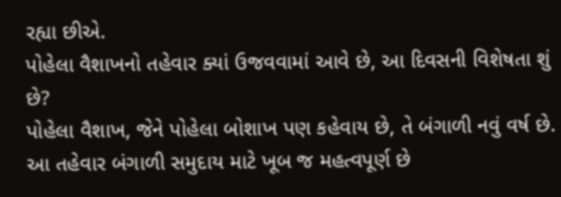રહ્યા છીએ.
પોહેલા વૈશાખનો તહેવાર ક્યાં ઉજવવામાં આવે છે, આ દિવસની વિશેષતા શું છે?
પોહેલા વૈશાખ, જેને પોહેલા બોશાખ પણ કહેવાય છે, તે બંગાળી નવું વર્ષ છે. આ તહેવાર બંગાળી સમુદાય માટે ખૂબ જ મહત્વપૂર્ણ છે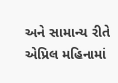અને સામાન્ય રીતે એપ્રિલ મહિનામાં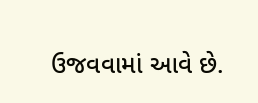ઉજવવામાં આવે છે.